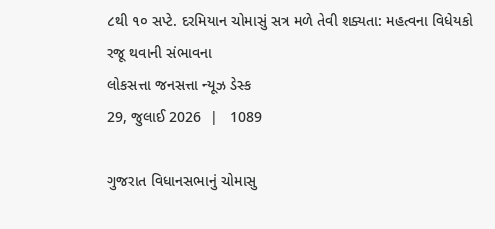૮થી ૧૦ સપ્ટે. દરમિયાન ચોમાસું સત્ર મળે તેવી શક્યતા: મહત્વના વિધેયકો રજૂ થવાની સંભાવના
લોકસત્તા જનસત્તા ન્યૂઝ ડેસ્ક
29, જુલાઈ 2026  |   1089

ગુજરાત વિધાનસભાનું ચોમાસુ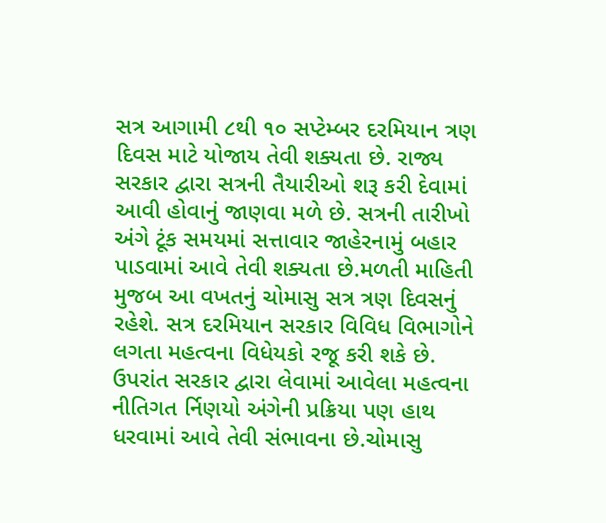સત્ર આગામી ૮થી ૧૦ સપ્ટેમ્બર દરમિયાન ત્રણ દિવસ માટે યોજાય તેવી શક્યતા છે. રાજ્ય સરકાર દ્વારા સત્રની તૈયારીઓ શરૂ કરી દેવામાં આવી હોવાનું જાણવા મળે છે. સત્રની તારીખો અંગે ટૂંક સમયમાં સત્તાવાર જાહેરનામું બહાર પાડવામાં આવે તેવી શક્યતા છે.મળતી માહિતી મુજબ આ વખતનું ચોમાસુ સત્ર ત્રણ દિવસનું રહેશે. સત્ર દરમિયાન સરકાર વિવિધ વિભાગોને લગતા મહત્વના વિધેયકો રજૂ કરી શકે છે. ઉપરાંત સરકાર દ્વારા લેવામાં આવેલા મહત્વના નીતિગત ર્નિણયો અંગેની પ્રક્રિયા પણ હાથ ધરવામાં આવે તેવી સંભાવના છે.ચોમાસુ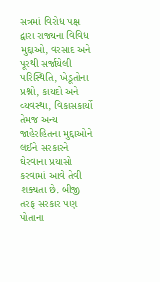સત્રમાં વિરોધ પક્ષ દ્વારા રાજ્યના વિવિધ મુદ્દાઓ, વરસાદ અને પૂરથી સર્જાયેલી પરિસ્થિતિ, ખેડૂતોના પ્રશ્નો, કાયદો અને વ્યવસ્થા, વિકાસકાર્યો તેમજ અન્ય જાહેરહિતના મુદ્દાઓને લઈને સરકારને ઘેરવાના પ્રયાસો કરવામાં આવે તેવી શક્યતા છે. બીજી તરફ સરકાર પણ પોતાના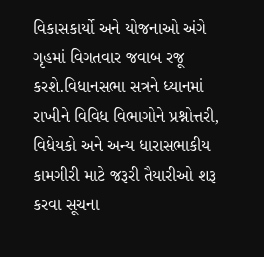વિકાસકાર્યો અને યોજનાઓ અંગે ગૃહમાં વિગતવાર જવાબ રજૂ કરશે.વિધાનસભા સત્રને ધ્યાનમાં રાખીને વિવિધ વિભાગોને પ્રશ્નોત્તરી, વિધેયકો અને અન્ય ધારાસભાકીય કામગીરી માટે જરૂરી તૈયારીઓ શરૂ કરવા સૂચના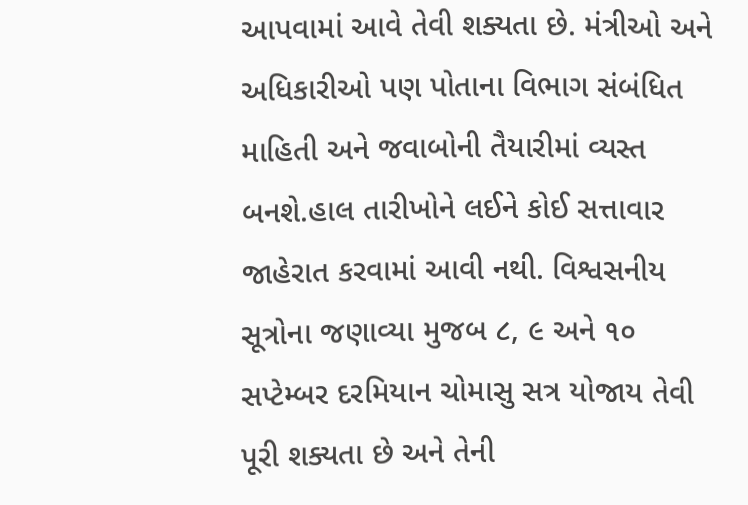આપવામાં આવે તેવી શક્યતા છે. મંત્રીઓ અને અધિકારીઓ પણ પોતાના વિભાગ સંબંધિત માહિતી અને જવાબોની તૈયારીમાં વ્યસ્ત બનશે.હાલ તારીખોને લઈને કોઈ સત્તાવાર જાહેરાત કરવામાં આવી નથી. વિશ્વસનીય સૂત્રોના જણાવ્યા મુજબ ૮, ૯ અને ૧૦ સપ્ટેમ્બર દરમિયાન ચોમાસુ સત્ર યોજાય તેવી પૂરી શક્યતા છે અને તેની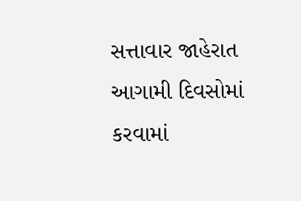સત્તાવાર જાહેરાત આગામી દિવસોમાં કરવામાં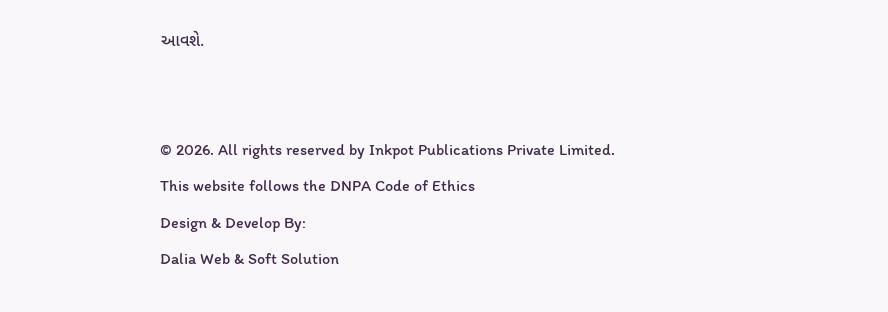આવશે.


© 2026. All rights reserved by Inkpot Publications Private Limited.
This website follows the DNPA Code of Ethics
Design & Develop By:
Dalia Web & Soft Solution